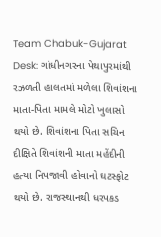Team Chabuk-Gujarat Desk: ગાંધીનગરના પેથાપુરમાંથી રઝળતી હાલતમાં મળેલા શિવાંશના માતા-પિતા મામલે મોટો ખુલાસો થયો છે. શિવાંશના પિતા સચિન દીક્ષિતે શિવાંશની માતા મહેંદીની હત્યા નિપજાવી હોવાનો ઘટસ્ફોટ થયો છે. રાજસ્થાનથી ધરપકડ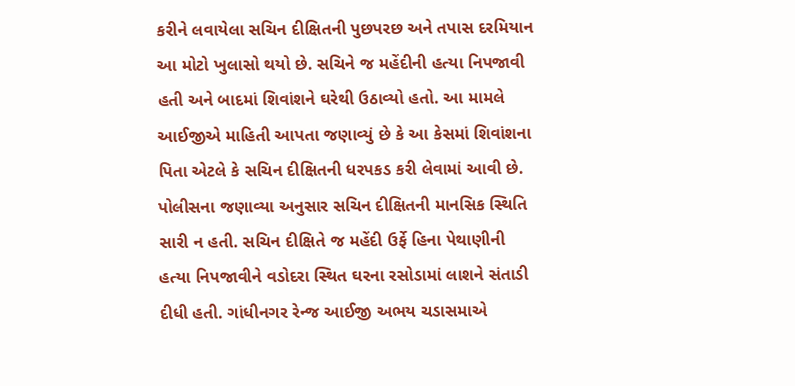કરીને લવાયેલા સચિન દીક્ષિતની પુછપરછ અને તપાસ દરમિયાન આ મોટો ખુલાસો થયો છે. સચિને જ મહેંદીની હત્યા નિપજાવી હતી અને બાદમાં શિવાંશને ઘરેથી ઉઠાવ્યો હતો. આ મામલે આઈજીએ માહિતી આપતા જણાવ્યું છે કે આ કેસમાં શિવાંશના પિતા એટલે કે સચિન દીક્ષિતની ધરપકડ કરી લેવામાં આવી છે.
પોલીસના જણાવ્યા અનુસાર સચિન દીક્ષિતની માનસિક સ્થિતિ સારી ન હતી. સચિન દીક્ષિતે જ મહેંદી ઉર્ફે હિના પેથાણીની હત્યા નિપજાવીને વડોદરા સ્થિત ઘરના રસોડામાં લાશને સંતાડી દીધી હતી. ગાંધીનગર રેન્જ આઈજી અભય ચડાસમાએ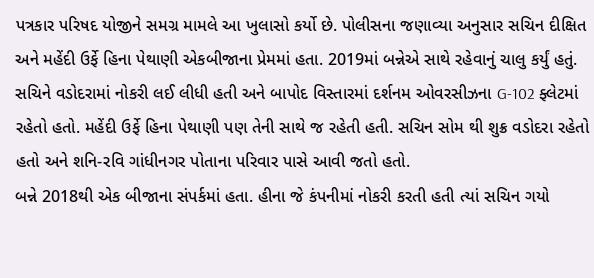પત્રકાર પરિષદ યોજીને સમગ્ર મામલે આ ખુલાસો કર્યો છે. પોલીસના જણાવ્યા અનુસાર સચિન દીક્ષિત અને મહેંદી ઉર્ફે હિના પેથાણી એકબીજાના પ્રેમમાં હતા. 2019માં બન્નેએ સાથે રહેવાનું ચાલુ કર્યું હતું. સચિને વડોદરામાં નોકરી લઈ લીધી હતી અને બાપોદ વિસ્તારમાં દર્શનમ ઓવરસીઝના G-102 ફ્લેટમાં રહેતો હતો. મહેંદી ઉર્ફે હિના પેથાણી પણ તેની સાથે જ રહેતી હતી. સચિન સોમ થી શુક્ર વડોદરા રહેતો હતો અને શનિ-રવિ ગાંધીનગર પોતાના પરિવાર પાસે આવી જતો હતો.
બન્ને 2018થી એક બીજાના સંપર્કમાં હતા. હીના જે કંપનીમાં નોકરી કરતી હતી ત્યાં સચિન ગયો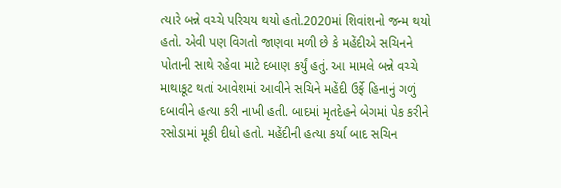ત્યારે બન્ને વચ્ચે પરિચય થયો હતો.2020માં શિવાંશનો જન્મ થયો હતો. એવી પણ વિગતો જાણવા મળી છે કે મહેંદીએ સચિનને પોતાની સાથે રહેવા માટે દબાણ કર્યું હતું. આ મામલે બન્ને વચ્ચે માથાકૂટ થતાં આવેશમાં આવીને સચિને મહેંદી ઉર્ફે હિનાનું ગળું દબાવીને હત્યા કરી નાખી હતી. બાદમાં મૃતદેહને બેગમાં પેક કરીને રસોડામાં મૂકી દીધો હતો. મહેંદીની હત્યા કર્યા બાદ સચિન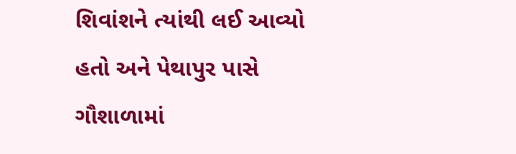શિવાંશને ત્યાંથી લઈ આવ્યો હતો અને પેથાપુર પાસે ગૌશાળામાં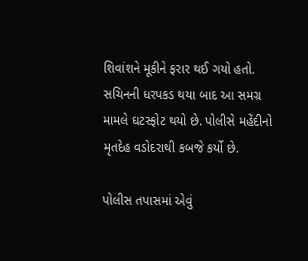શિવાંશને મૂકીને ફરાર થઈ ગયો હતો. સચિનની ધરપકડ થયા બાદ આ સમગ્ર મામલે ઘટસ્ફોટ થયો છે. પોલીસે મહેંદીનો મૃતદેહ વડોદરાથી કબજે કર્યો છે.

પોલીસ તપાસમાં એવું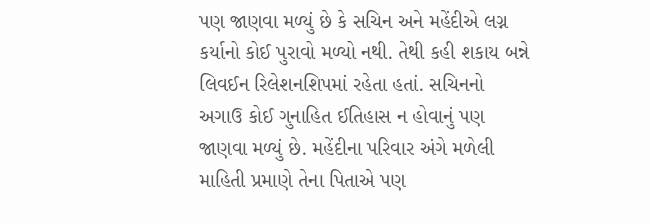પણ જાણવા મળ્યું છે કે સચિન અને મહેંદીએ લગ્ન કર્યાનો કોઈ પુરાવો મળ્યો નથી. તેથી કહી શકાય બન્ને લિવઈન રિલેશનશિપમાં રહેતા હતાં. સચિનનો અગાઉ કોઈ ગુનાહિત ઈતિહાસ ન હોવાનું પણ જાણવા મળ્યું છે. મહેંદીના પરિવાર અંગે મળેલી માહિતી પ્રમાણે તેના પિતાએ પણ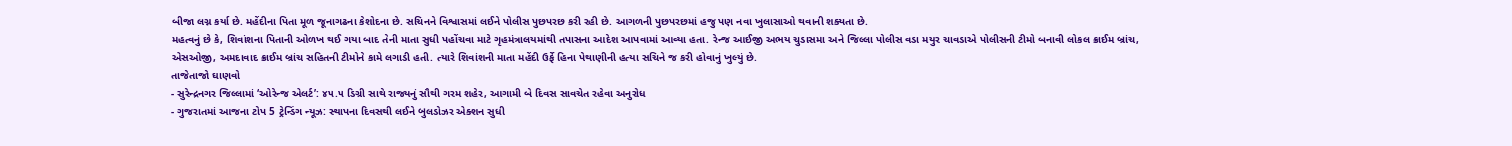બીજા લગ્ન કર્યા છે. મહેંદીના પિતા મૂળ જૂનાગઢના કેશોદના છે. સચિનને વિશ્વાસમાં લઈને પોલીસ પુછપરછ કરી રહી છે. આગળની પુછપરછમાં હજુ પણ નવા ખુલાસાઓ થવાની શક્યતા છે.
મહત્વનું છે કે, શિવાંશના પિતાની ઓળખ થઈ ગયા બાદ તેની માતા સુધી પહોંચવા માટે ગૃહમંત્રાલયમાંથી તપાસના આદેશ આપવામાં આવ્યા હતા. રેન્જ આઈજી અભય ચુડાસમા અને જિલ્લા પોલીસ વડા મયુર ચાવડાએ પોલીસની ટીમો બનાવી લોકલ ક્રાઈમ બ્રાંચ, એસઓજી, અમદાવાદ ક્રાઈમ બ્રાંચ સહિતની ટીમોને કામે લગાડી હતી. ત્યારે શિવાંશની માતા મહેંદી ઉર્ફે હિના પેથાણીની હત્યા સચિને જ કરી હોવાનું ખુલ્યું છે.
તાજેતાજો ઘાણવો
- સુરેન્દ્રનગર જિલ્લામાં ‘ઓરેન્જ એલર્ટ’: ૪૫.૫ ડિગ્રી સાથે રાજ્યનું સૌથી ગરમ શહેર, આગામી બે દિવસ સાવચેત રહેવા અનુરોધ
- ગુજરાતમાં આજના ટોપ 5 ટ્રેન્ડિંગ ન્યૂઝ: સ્થાપના દિવસથી લઈને બુલડોઝર એક્શન સુધી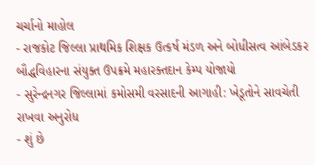ચર્ચાનો માહોલ
- રાજકોટ જિલ્લા પ્રાથમિક શિક્ષક ઉત્કર્ષ મંડળ અને બોધીસત્વ આંબેડકર બૌદ્ધવિહારના સંયુક્ત ઉપક્રમે મહારક્તદાન કેમ્પ યોજાયો
- સુરેન્દ્રનગર જિલ્લામાં કમોસમી વરસાદની આગાહી: ખેડૂતોને સાવચેતી રાખવા અનુરોધ
- શું છે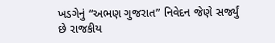ખડગેનું “અભણ ગુજરાત” નિવેદન જેણે સર્જ્યું છે રાજકીય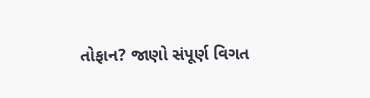તોફાન? જાણો સંપૂર્ણ વિગત